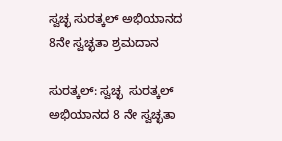ಸ್ವಚ್ಛ ಸುರತ್ಕಲ್ ಅಭಿಯಾನದ 8ನೇ ಸ್ವಚ್ಛತಾ ಶ್ರಮದಾನ

ಸುರತ್ಕಲ್: ಸ್ವಚ್ಛ  ಸುರತ್ಕಲ್ ಅಭಿಯಾನದ 8 ನೇ ಸ್ವಚ್ಛತಾ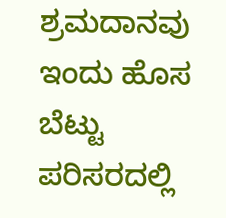ಶ್ರಮದಾನವು ಇಂದು ಹೊಸ ಬೆಟ್ಟು ಪರಿಸರದಲ್ಲಿ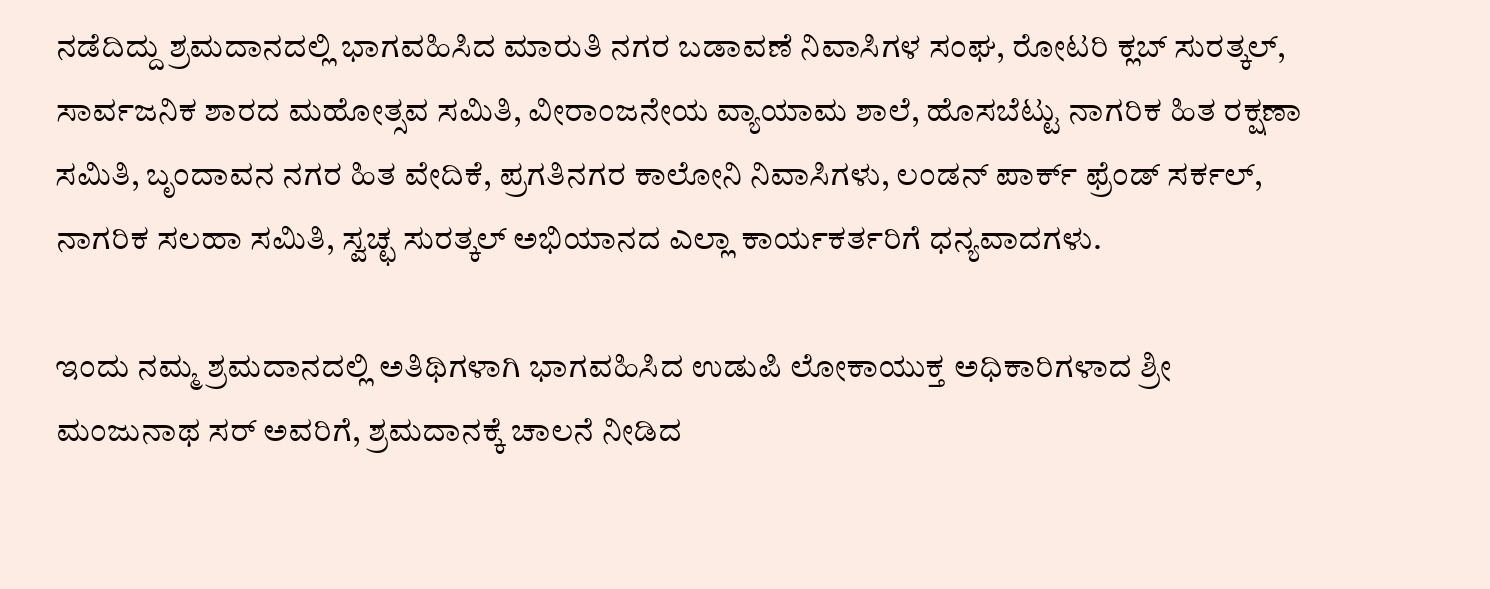ನಡೆದಿದ್ದು ಶ್ರಮದಾನದಲ್ಲಿ ಭಾಗವಹಿಸಿದ ಮಾರುತಿ ನಗರ ಬಡಾವಣೆ ನಿವಾಸಿಗಳ ಸಂಘ, ರೋಟರಿ ಕ್ಲಬ್ ಸುರತ್ಕಲ್, ಸಾರ್ವಜನಿಕ ಶಾರದ ಮಹೋತ್ಸವ ಸಮಿತಿ, ವೀರಾಂಜನೇಯ ವ್ಯಾಯಾಮ ಶಾಲೆ, ಹೊಸಬೆಟ್ಟು ನಾಗರಿಕ ಹಿತ ರಕ್ಷಣಾ ಸಮಿತಿ, ಬೃಂದಾವನ ನಗರ ಹಿತ ವೇದಿಕೆ, ಪ್ರಗತಿನಗರ ಕಾಲೋನಿ ನಿವಾಸಿಗಳು, ಲಂಡನ್ ಪಾರ್ಕ್ ಫ್ರೆಂಡ್ ಸರ್ಕಲ್, ನಾಗರಿಕ ಸಲಹಾ ಸಮಿತಿ, ಸ್ವಚ್ಛ ಸುರತ್ಕಲ್ ಅಭಿಯಾನದ ಎಲ್ಲಾ ಕಾರ್ಯಕರ್ತರಿಗೆ ಧನ್ಯವಾದಗಳು.

ಇಂದು ನಮ್ಮ ಶ್ರಮದಾನದಲ್ಲಿ ಅತಿಥಿಗಳಾಗಿ ಭಾಗವಹಿಸಿದ ಉಡುಪಿ ಲೋಕಾಯುಕ್ತ ಅಧಿಕಾರಿಗಳಾದ ಶ್ರೀ ಮಂಜುನಾಥ ಸರ್ ಅವರಿಗೆ, ಶ್ರಮದಾನಕ್ಕೆ ಚಾಲನೆ ನೀಡಿದ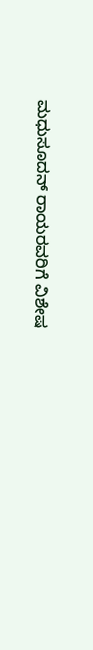ಮಧುಸೂದನ್ ರಾಯರವರಿಗೆ ವಿಶೇಷ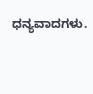ಧನ್ಯವಾದಗಳು.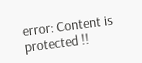error: Content is protected !!